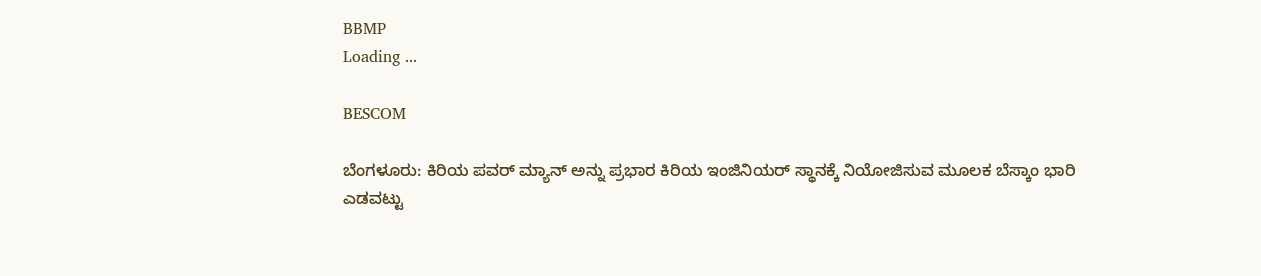BBMP
Loading ...

BESCOM

ಬೆಂಗಳೂರು: ಕಿರಿಯ ಪವರ್ ಮ್ಯಾನ್ ಅನ್ನು ಪ್ರಭಾರ ಕಿರಿಯ ಇಂಜಿನಿಯರ್ ಸ್ಥಾನಕ್ಕೆ ನಿಯೋಜಿಸುವ ಮೂಲಕ ಬೆಸ್ಕಾಂ ಭಾರಿ ಎಡವಟ್ಟು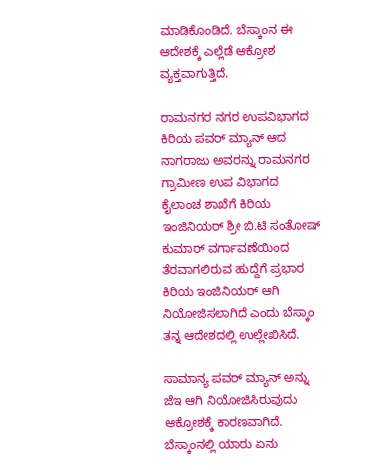ಮಾಡಿಕೊಂಡಿದೆ. ಬೆಸ್ಕಾಂನ ಈ ಆದೇಶಕ್ಕೆ ಎಲ್ಲೆಡೆ ಆಕ್ರೋಶ ವ್ಯಕ್ತವಾಗುತ್ತಿದೆ.

ರಾಮನಗರ ನಗರ ಉಪವಿಭಾಗದ ಕಿರಿಯ ಪವರ್ ಮ್ಯಾನ್ ಆದ ನಾಗರಾಜು ಅವರನ್ನು ರಾಮನಗರ ಗ್ರಾಮೀಣ ಉಪ ವಿಭಾಗದ ಕೈಲಾಂಚ ಶಾಖೆಗೆ ಕಿರಿಯ ಇಂಜಿನಿಯರ್ ಶ್ರೀ ಬಿ.ಟಿ ಸಂತೋಷ್ ಕುಮಾರ್ ವರ್ಗಾವಣೆಯಿಂದ ತೆರವಾಗಲಿರುವ ಹುದ್ದೆಗೆ ಪ್ರಭಾರ ಕಿರಿಯ ಇಂಜಿನಿಯರ್ ಆಗಿ ನಿಯೋಜಿಸಲಾಗಿದೆ ಎಂದು ಬೆಸ್ಕಾಂ ತನ್ನ ಆದೇಶದಲ್ಲಿ ಉಲ್ಲೇಖಿಸಿದೆ.

ಸಾಮಾನ್ಯ ಪವರ್ ಮ್ಯಾನ್ ಅನ್ನು ಜೆಇ ಆಗಿ ನಿಯೋಜಿಸಿರುವುದು ಆಕ್ರೋಶಕ್ಕೆ ಕಾರಣವಾಗಿದೆ. ಬೆಸ್ಕಾಂನಲ್ಲಿ ಯಾರು ಏನು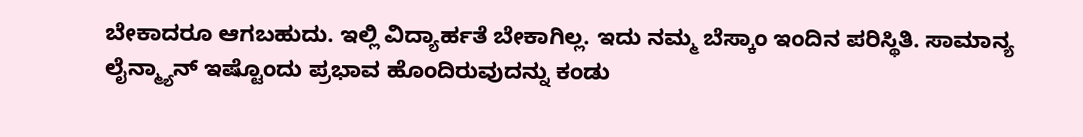ಬೇಕಾದರೂ ಆಗಬಹುದು. ಇಲ್ಲಿ ವಿದ್ಯಾರ್ಹತೆ ಬೇಕಾಗಿಲ್ಲ. ಇದು ನಮ್ಮ ಬೆಸ್ಕಾಂ ಇಂದಿನ ಪರಿಸ್ಥಿತಿ. ಸಾಮಾನ್ಯ ಲೈನ್ಮ್ಯಾನ್ ಇಷ್ಟೊಂದು ಪ್ರಭಾವ ಹೊಂದಿರುವುದನ್ನು ಕಂಡು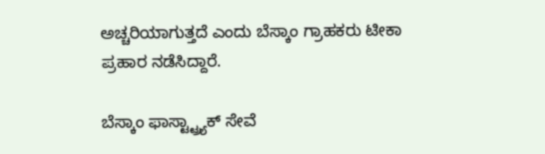ಅಚ್ಚರಿಯಾಗುತ್ತದೆ ಎಂದು ಬೆಸ್ಕಾಂ ಗ್ರಾಹಕರು ಟೀಕಾ ಪ್ರಹಾರ ನಡೆಸಿದ್ದಾರೆ.

ಬೆಸ್ಕಾಂ ಫಾಸ್ಟ್ಟ್ರ್ಯಾಕ್ ಸೇವೆ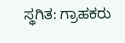ಸ್ಥಗಿತ: ಗ್ರಾಹಕರು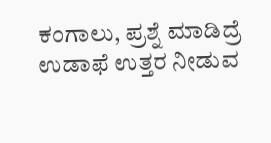ಕಂಗಾಲು, ಪ್ರಶ್ನೆ ಮಾಡಿದ್ರೆ ಉಡಾಫೆ ಉತ್ತರ ನೀಡುವ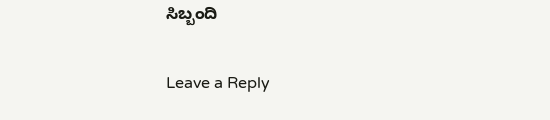ಸಿಬ್ಬಂದಿ

Leave a Reply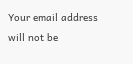Your email address will not be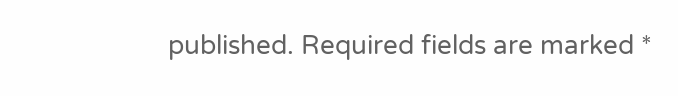published. Required fields are marked *